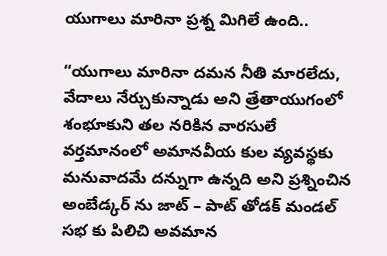యుగాలు మారినా ప్రశ్న మిగిలే ఉంది..

“యుగాలు మారినా దమన నీతి మారలేదు, వేదాలు నేర్చుకున్నాడు అని త్రేతాయుగంలో శంభూకుని తల నరికిన వారసులే వర్తమానంలో అమానవీయ కుల వ్యవస్థకు మనువాదమే దన్నుగా ఉన్నది అని ప్రశ్నించిన అంబేడ్కర్ ను జాట్ – పాట్ తోడక్ మండల్ సభ కు పిలిచి అవమాన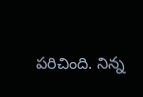పరిచింది. నిన్న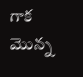గాక మొన్న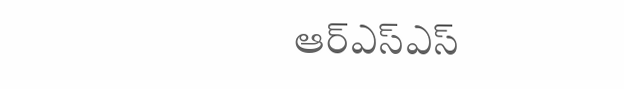ఆర్ఎస్ఎస్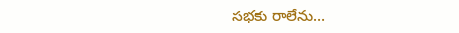సభకు రాలేను…